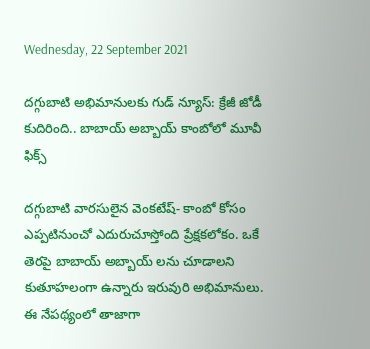Wednesday, 22 September 2021

దగ్గుబాటి అభిమానులకు గుడ్ న్యూస్: క్రేజీ జోడీ కుదిరింది.. బాబాయ్ అబ్బాయ్ కాంబోలో మూవీ ఫిక్స్

దగ్గుబాటి వారసులైన వెంకటేష్- కాంబో కోసం ఎప్పటినుంచో ఎదురుచూస్తోంది ప్రేక్షకలోకం. ఒకే తెరపై బాబాయ్ అబ్బాయ్ లను చూడాలని కుతూహలంగా ఉన్నారు ఇరువురి అభిమానులు. ఈ నేపథ్యంలో తాజాగా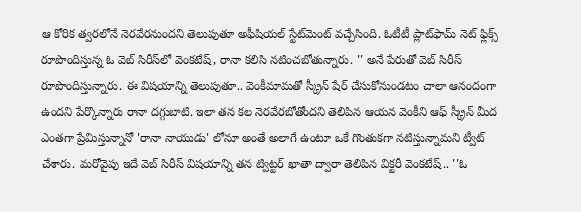ఆ కోరిక త్వరలోనే నెరవేరనుందని తెలుపుతూ అఫీషియల్ స్టేట్‌మెంట్ వచ్చేసింది. ఓటీటీ ప్లాట్‌ఫామ్ నెట్ ఫ్లిక్స్ రూపొందిస్తున్న ఓ వెబ్ సిరీస్‌లో వెంకటేష్, రానా కలిసి నటించబోతున్నారు. '' అనే పేరుతో వెబ్ సిరీస్ రూపొందిస్తున్నారు. ఈ విషయాన్ని తెలుపుతూ.. వెంకీమామతో స్క్రీన్ షేర్ చేసుకోనుండటం చాలా ఆనందంగా ఉందని పేర్కొన్నారు రానా దగ్గుబాటి. ఇలా తన కల నెరవేరబోతోందని తెలిపిన ఆయన వెంకీని ఆఫ్ స్క్రీన్ మీద ఎంతగా ప్రేమిస్తున్నానో 'రానా నాయుడు' లోనూ అంతే అలాగే ఉంటూ ఒకే గొంతుకగా నటిస్తున్నామని ట్వీట్ చేశారు. మరోవైపు ఇదే వెబ్ సిరీస్ విషయాన్ని తన ట్విట్టర్ ఖాతా ద్వారా తెలిపిన విక్టరీ వెంకటేష్.. ''ఓ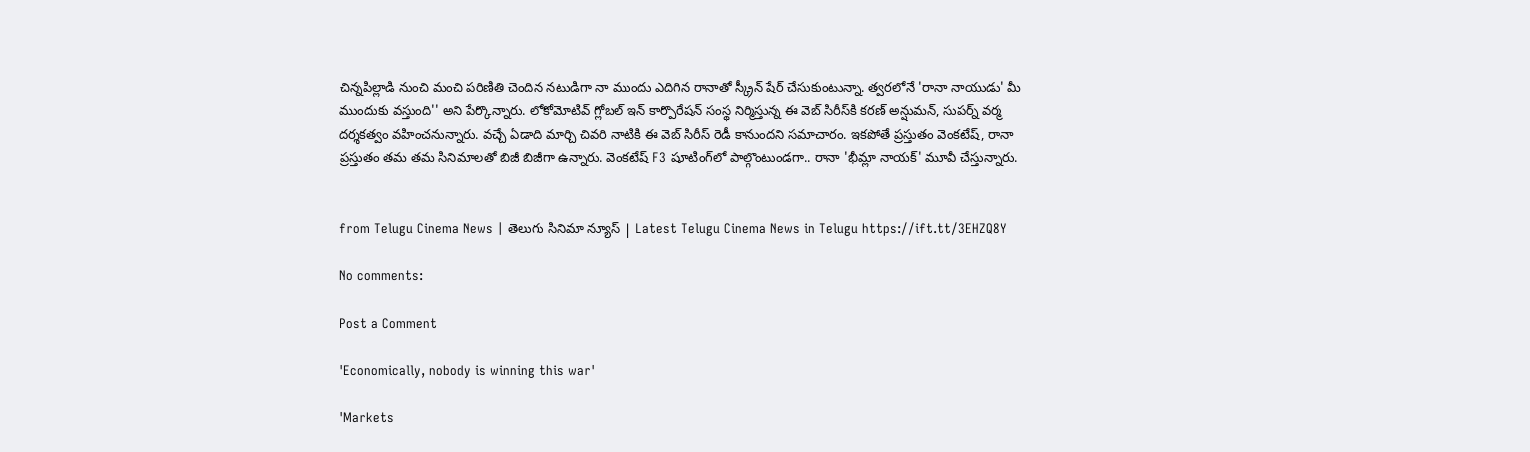చిన్నపిల్లాడి నుంచి మంచి పరిణితి చెందిన నటుడిగా నా ముందు ఎదిగిన రానాతో స్క్రీన్ షేర్ చేసుకుంటున్నా. త్వరలోనే 'రానా నాయుడు' మీ ముందుకు వస్తుంది'' అని పేర్కొన్నారు. లోకోమోటివ్ గ్లోబల్ ఇన్ కార్పొరేషన్ సంస్థ నిర్మిస్తున్న ఈ వెబ్ సిరీస్‌కి కరణ్ అన్షుమన్, సుపర్న్ వర్మ దర్శకత్వం వహించనున్నారు. వచ్చే ఏడాది మార్చి చివరి నాటికి ఈ వెబ్ సిరీస్ రెడీ కానుందని సమాచారం. ఇకపోతే ప్రస్తుతం వెంకటేష్, రానా ప్రస్తుతం తమ తమ సినిమాలతో బిజీ బిజీగా ఉన్నారు. వెంకటేష్ F3 షూటింగ్‌లో పాల్గొంటుండగా.. రానా 'భీమ్లా నాయక్' మూవీ చేస్తున్నారు.


from Telugu Cinema News | తెలుగు సినిమా న్యూస్ | Latest Telugu Cinema News in Telugu https://ift.tt/3EHZQ8Y

No comments:

Post a Comment

'Economically, nobody is winning this war'

'Markets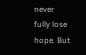never fully lose hope. But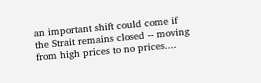an important shift could come if the Strait remains closed -- moving from high prices to no prices....